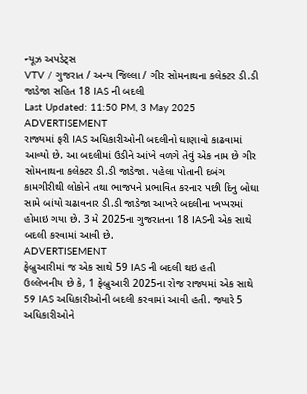ન્યૂઝ અપડેટ્સ
VTV / ગુજરાત / અન્ય જિલ્લા / ગીર સોમનાથના કલેક્ટર ડી.ડી જાડેજા સહિત 18 IAS ની બદલી
Last Updated: 11:50 PM, 3 May 2025
ADVERTISEMENT
રાજ્યમાં ફરી IAS અધિકારીઓની બદલીનો ઘાણાવો કાઢવામાં આવ્યો છે. આ બદલીમાં ઉડીને આંખે વળગે તેવું એક નામ છે ગીર સોમનાથના કલેક્ટર ડી.ડી જાડેજા. પહેલા પોતાની દબંગ કામગીરીથી લોકોને તથા ભાજપને પ્રભાવિત કરનાર પછી દિનુ બોઘા સામે બાંયો ચઢાવનાર ડી.ડી જાડેજા આખરે બદલીના ખપ્પરમાં હોમાઇ ગયા છે. 3 મે 2025ના ગુજરાતના 18 IASની એક સાથે બદલી કરવામાં આવી છે.
ADVERTISEMENT
ફેબ્રુઆરીમાં જ એક સાથે 59 IAS ની બદલી થઇ હતી
ઉલ્લેખનીય છે કે, 1 ફેબ્રુઆરી 2025ના રોજ રાજ્યમાં એક સાથે 59 IAS અધિકારીઓની બદલી કરવામાં આવી હતી. જ્યારે 5 અધિકારીઓને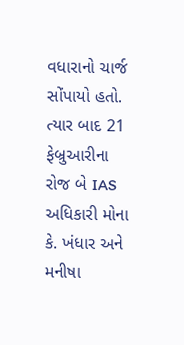વધારાનો ચાર્જ સોંપાયો હતો. ત્યાર બાદ 21 ફેબ્રુઆરીના રોજ બે IAS અધિકારી મોના કે. ખંધાર અને મનીષા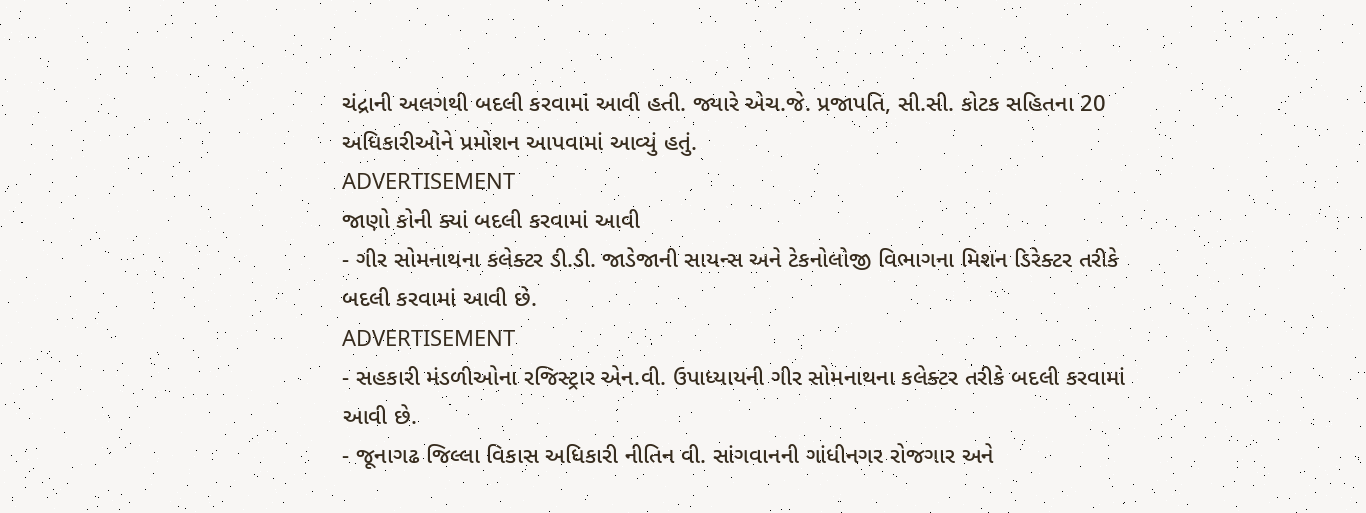ચંદ્રાની અલગથી બદલી કરવામાં આવી હતી. જ્યારે એચ.જે. પ્રજાપતિ, સી.સી. કોટક સહિતના 20 અધિકારીઓને પ્રમોશન આપવામાં આવ્યું હતું.
ADVERTISEMENT
જાણો કોની ક્યાં બદલી કરવામાં આવી
- ગીર સોમનાથના કલેક્ટર ડી.ડી. જાડેજાની સાયન્સ અને ટેકનોલોજી વિભાગના મિશન ડિરેક્ટર તરીકે બદલી કરવામાં આવી છે.
ADVERTISEMENT
- સહકારી મંડળીઓના રજિસ્ટ્રાર એન.વી. ઉપાધ્યાયની ગીર સોમનાથના કલેક્ટર તરીકે બદલી કરવામાં આવી છે.
- જૂનાગઢ જિલ્લા વિકાસ અધિકારી નીતિન વી. સાંગવાનની ગાંધીનગર રોજગાર અને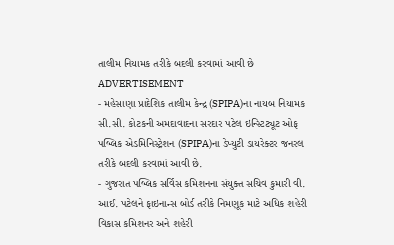તાલીમ નિયામક તરીકે બદલી કરવામાં આવી છે
ADVERTISEMENT
- મહેસાણા પ્રાદેશિક તાલીમ કેન્દ્ર (SPIPA)ના નાયબ નિયામક સી.સી. કોટકની અમદાવાદના સરદાર પટેલ ઇન્સ્ટિટ્યૂટ ઓફ પબ્લિક એડમિનિસ્ટ્રેશન (SPIPA)ના ડેપ્યુટી ડાયરેક્ટર જનરલ તરીકે બદલી કરવામાં આવી છે.
- ગુજરાત પબ્લિક સર્વિસ કમિશનના સંયુક્ત સચિવ કુમારી વી. આઈ. પટેલને ફાઇનાન્સ બોર્ડ તરીકે નિમણૂક માટે અધિક શહેરી વિકાસ કમિશનર અને શહેરી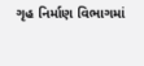ગૃહ નિર્માણ વિભાગમાં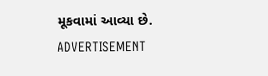મૂકવામાં આવ્યા છે.
ADVERTISEMENT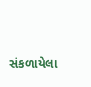સંકળાયેલા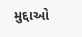મુદ્દાઓ